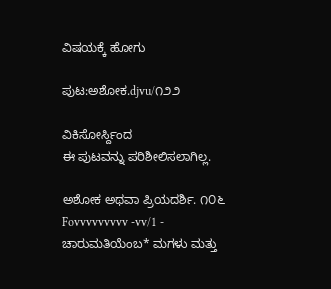ವಿಷಯಕ್ಕೆ ಹೋಗು

ಪುಟ:ಅಶೋಕ.djvu/೧೨೨

ವಿಕಿಸೋರ್ಸ್ದಿಂದ
ಈ ಪುಟವನ್ನು ಪರಿಶೀಲಿಸಲಾಗಿಲ್ಲ.

ಅಶೋಕ ಅಥವಾ ಪ್ರಿಯದರ್ಶಿ. ೧೦೬ Fovvvvvvvvv -vv/1 - ಚಾರುಮತಿಯೆಂಬ* ಮಗಳು ಮತ್ತು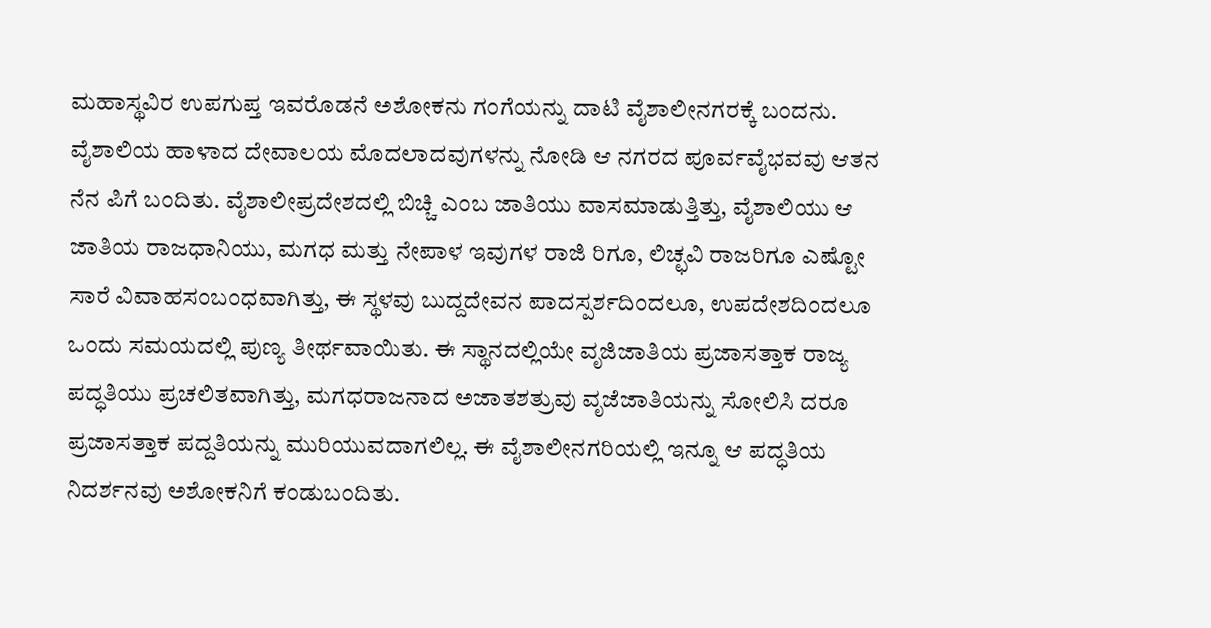ಮಹಾಸ್ಥವಿರ ಉಪಗುಪ್ತ ಇವರೊಡನೆ ಅಶೋಕನು ಗಂಗೆಯನ್ನು ದಾಟಿ ವೈಶಾಲೀನಗರಕ್ಕೆ ಬಂದನು. ವೈಶಾಲಿಯ ಹಾಳಾದ ದೇವಾಲಯ ಮೊದಲಾದವುಗಳನ್ನು ನೋಡಿ ಆ ನಗರದ ಪೂರ್ವವೈಭವವು ಆತನ ನೆನ ಪಿಗೆ ಬಂದಿತು. ವೈಶಾಲೀಪ್ರದೇಶದಲ್ಲಿ ಬಿಚ್ಚಿ ಎಂಬ ಜಾತಿಯು ವಾಸಮಾಡುತ್ತಿತ್ತು, ವೈಶಾಲಿಯು ಆ ಜಾತಿಯ ರಾಜಧಾನಿಯು, ಮಗಧ ಮತ್ತು ನೇಪಾಳ ಇವುಗಳ ರಾಜಿ ರಿಗೂ, ಲಿಚ್ಛವಿ ರಾಜರಿಗೂ ಎಷ್ಟೋ ಸಾರೆ ವಿವಾಹಸಂಬಂಧವಾಗಿತ್ತು, ಈ ಸ್ಥಳವು ಬುದ್ದದೇವನ ಪಾದಸ್ಪರ್ಶದಿಂದಲೂ, ಉಪದೇಶದಿಂದಲೂ ಒಂದು ಸಮಯದಲ್ಲಿ ಪುಣ್ಯ ತೀರ್ಥವಾಯಿತು. ಈ ಸ್ಥಾನದಲ್ಲಿಯೇ ವೃಜಿಜಾತಿಯ ಪ್ರಜಾಸತ್ತಾಕ ರಾಜ್ಯ ಪದ್ಧತಿಯು ಪ್ರಚಲಿತವಾಗಿತ್ತು, ಮಗಧರಾಜನಾದ ಅಜಾತಶತ್ರುವು ವೃಜೆಜಾತಿಯನ್ನು ಸೋಲಿಸಿ ದರೂ ಪ್ರಜಾಸತ್ತಾಕ ಪದ್ದತಿಯನ್ನು ಮುರಿಯುವದಾಗಲಿಲ್ಲ. ಈ ವೈಶಾಲೀನಗರಿಯಲ್ಲಿ ಇನ್ನೂ ಆ ಪದ್ಧತಿಯ ನಿದರ್ಶನವು ಅಶೋಕನಿಗೆ ಕಂಡುಬಂದಿತು.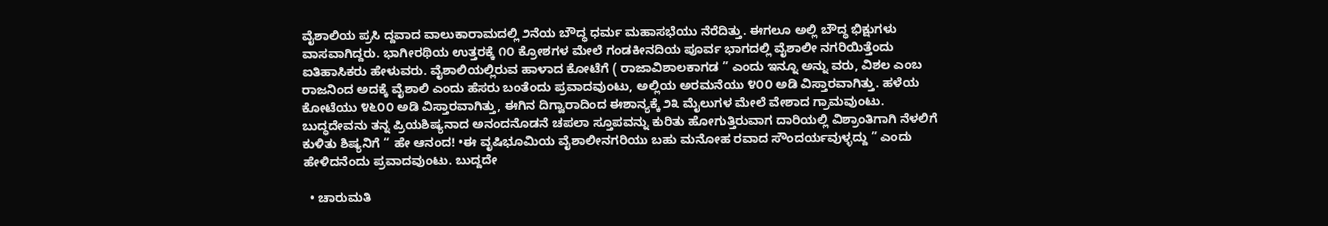ವೈಶಾಲಿಯ ಪ್ರಸಿ ದ್ದವಾದ ವಾಲುಕಾರಾಮದಲ್ಲಿ ೨ನೆಯ ಬೌದ್ಧ ಧರ್ಮ ಮಹಾಸಭೆಯು ನೆರೆದಿತ್ತು. ಈಗಲೂ ಅಲ್ಲಿ ಬೌದ್ಧ ಭಿಕ್ಷುಗಳು ವಾಸವಾಗಿದ್ದರು. ಭಾಗೀರಥಿಯ ಉತ್ತರಕ್ಕೆ ೧೦ ಕ್ರೋಶಗಳ ಮೇಲೆ ಗಂಡಕೀನದಿಯ ಪೂರ್ವ ಭಾಗದಲ್ಲಿ ವೈಶಾಲೀ ನಗರಿಯಿತ್ತೆಂದು ಐತಿಹಾಸಿಕರು ಹೇಳುವರು. ವೈಶಾಲಿಯಲ್ಲಿರುವ ಹಾಳಾದ ಕೋಟೆಗೆ ( ರಾಜಾವಿಶಾಲಕಾಗಡ ” ಎಂದು ಇನ್ನೂ ಅನ್ನು ವರು, ವಿಶಲ ಎಂಬ ರಾಜನಿಂದ ಅದಕ್ಕೆ ವೈಶಾಲಿ ಎಂದು ಹೆಸರು ಬಂತೆಂದು ಪ್ರವಾದವುಂಟು, ಅಲ್ಲಿಯ ಅರಮನೆಯು ೪೦೦ ಅಡಿ ವಿಸ್ತಾರವಾಗಿತ್ತು. ಹಳೆಯ ಕೋಟೆಯು ೪೬೦೦ ಅಡಿ ವಿಸ್ತಾರವಾಗಿತ್ತು, ಈಗಿನ ದಿಗ್ವಾರಾದಿಂದ ಈಶಾನ್ಯಕ್ಕೆ ೨೩ ಮೈಲುಗಳ ಮೇಲೆ ವೇಶಾದ ಗ್ರಾಮವುಂಟು. ಬುದ್ಧದೇವನು ತನ್ನ ಪ್ರಿಯಶಿಷ್ಯನಾದ ಅನಂದನೊಡನೆ ಚಪಲಾ ಸ್ತೂಪವನ್ನು ಕುರಿತು ಹೋಗುತ್ತಿರುವಾಗ ದಾರಿಯಲ್ಲಿ ವಿಶ್ರಾಂತಿಗಾಗಿ ನೆಳಲಿಗೆ ಕುಳಿತು ಶಿಷ್ಯನಿಗೆ “ ಹೇ ಆನಂದ! •ಈ ವೃಷಿಭೂಮಿಯ ವೈಶಾಲೀನಗರಿಯು ಬಹು ಮನೋಹ ರವಾದ ಸೌಂದರ್ಯವುಳ್ಳದ್ದು ” ಎಂದು ಹೇಳಿದನೆಂದು ಪ್ರವಾದವುಂಟು. ಬುದ್ದದೇ

  • ಚಾರುಮತಿ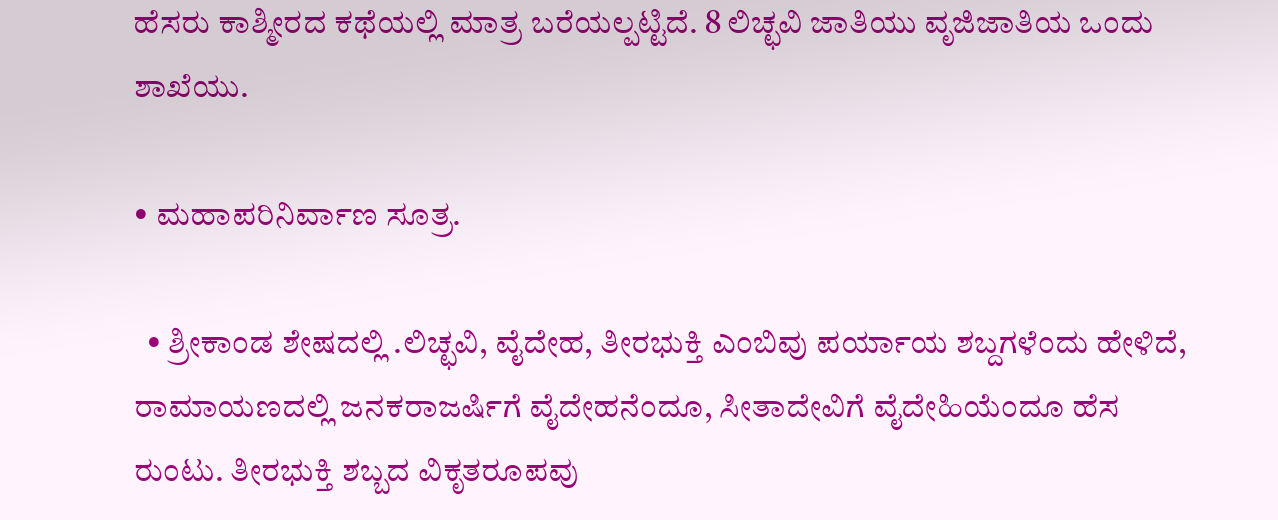ಹೆಸರು ಕಾಶ್ಮೀರದ ಕಥೆಯಲ್ಲಿ ಮಾತ್ರ ಬರೆಯಲ್ಪಟ್ಟಿದೆ. 8 ಲಿಚ್ಛವಿ ಜಾತಿಯು ವೃಜಿಜಾತಿಯ ಒಂದು ಶಾಖೆಯು.

• ಮಹಾಪರಿನಿರ್ವಾಣ ಸೂತ್ರ.

  • ಶ್ರೀಕಾಂಡ ಶೇಷದಲ್ಲಿ .ಲಿಚ್ಛವಿ, ವೈದೇಹ, ತೀರಭುಕ್ತಿ ಎಂಬಿವು ಪರ್ಯಾಯ ಶಬ್ದಗಳೆಂದು ಹೇಳಿದೆ, ರಾಮಾಯಣದಲ್ಲಿ ಜನಕರಾಜರ್ಷಿಗೆ ವೈದೇಹನೆಂದೂ, ಸೀತಾದೇವಿಗೆ ವೈದೇಹಿಯೆಂದೂ ಹೆಸ ರುಂಟು. ತೀರಭುಕ್ತಿ ಶಬ್ಬದ ವಿಕೃತರೂಪವು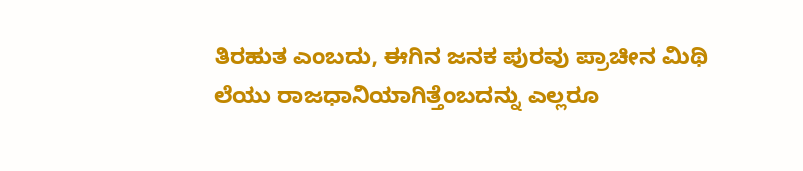ತಿರಹುತ ಎಂಬದು, ಈಗಿನ ಜನಕ ಪುರವು ಪ್ರಾಚೀನ ಮಿಥಿ ಲೆಯು ರಾಜಧಾನಿಯಾಗಿತ್ತೆಂಬದನ್ನು ಎಲ್ಲರೂ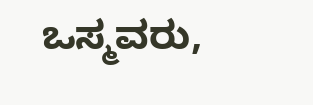ಒಸ್ಮವರು,